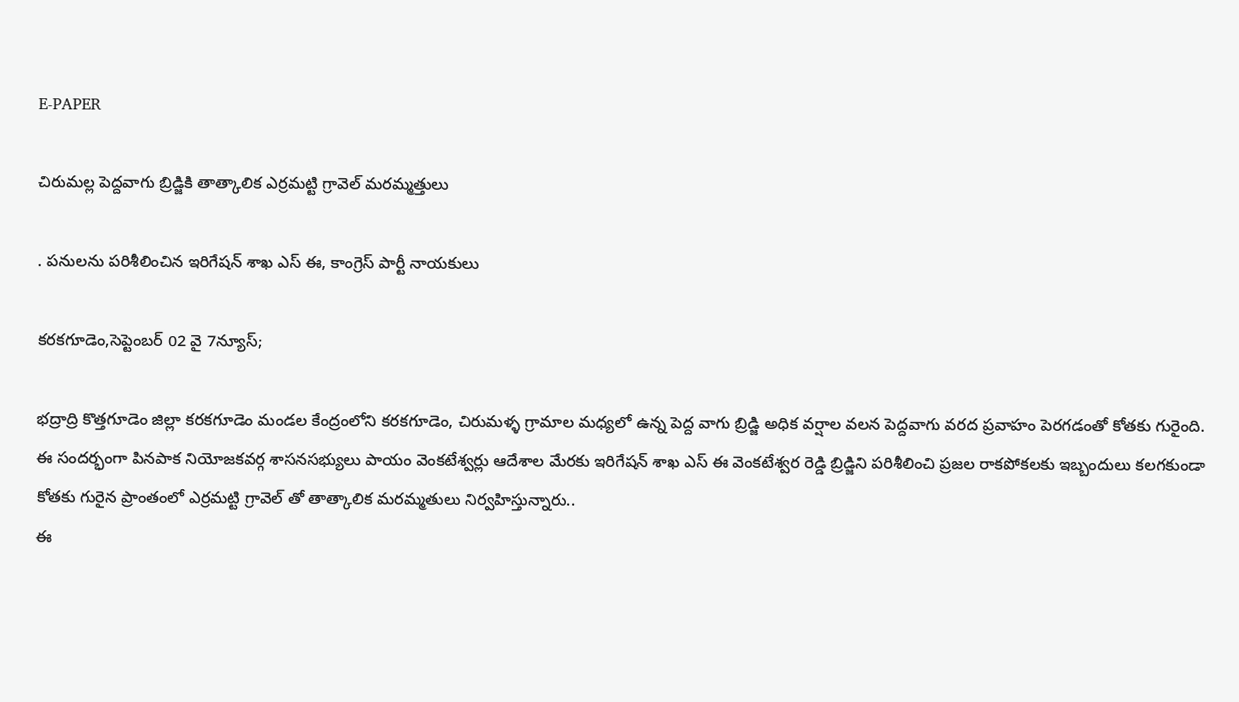E-PAPER

చిరుమల్ల పెద్దవాగు బ్రిడ్జికి తాత్కాలిక ఎర్రమట్టి గ్రావెల్ మరమ్మత్తులు

. పనులను పరిశీలించిన ఇరిగేషన్ శాఖ ఎస్ ఈ, కాంగ్రెస్ పార్టీ నాయకులు

కరకగూడెం,సెప్టెంబర్ 02 వై 7న్యూస్;

భద్రాద్రి కొత్తగూడెం జిల్లా కరకగూడెం మండల కేంద్రంలోని కరకగూడెం, చిరుమళ్ళ గ్రామాల మధ్యలో ఉన్న పెద్ద వాగు బ్రిడ్జి అధిక వర్షాల వలన పెద్దవాగు వరద ప్రవాహం పెరగడంతో కోతకు గురైంది. ఈ సందర్భంగా పినపాక నియోజకవర్గ శాసనసభ్యులు పాయం వెంకటేశ్వర్లు ఆదేశాల మేరకు ఇరిగేషన్ శాఖ ఎస్ ఈ వెంకటేశ్వర రెడ్డి బ్రిడ్జిని పరిశీలించి ప్రజల రాకపోకలకు ఇబ్బందులు కలగకుండా కోతకు గురైన ప్రాంతంలో ఎర్రమట్టి గ్రావెల్ తో తాత్కాలిక మరమ్మతులు నిర్వహిస్తున్నారు..
ఈ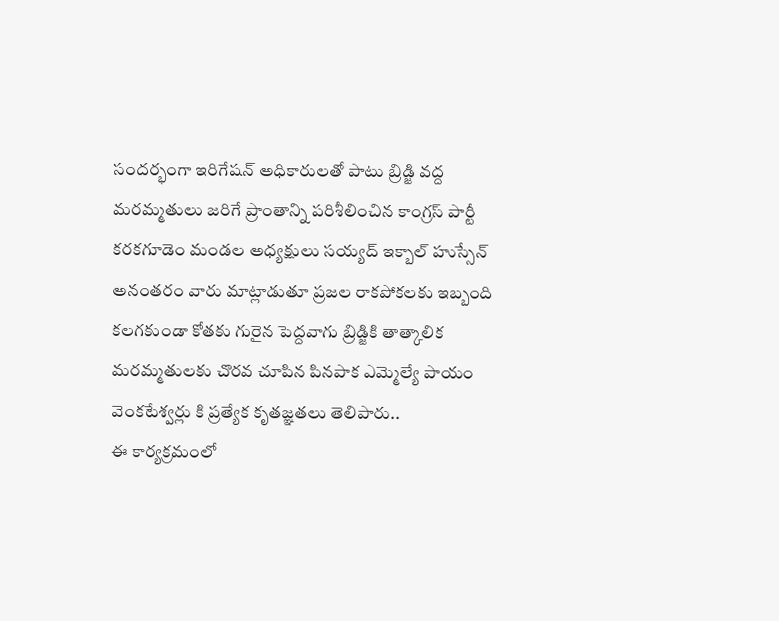సందర్భంగా ఇరిగేషన్ అధికారులతో పాటు బ్రిడ్జి వద్ద మరమ్మతులు జరిగే ప్రాంతాన్ని పరిశీలించిన కాంగ్రస్ పార్టీ కరకగూడెం మండల అధ్యక్షులు సయ్యద్ ఇక్బాల్ హుస్సేన్
అనంతరం వారు మాట్లాడుతూ ప్రజల రాకపోకలకు ఇబ్బంది కలగకుండా కోతకు గురైన పెద్దవాగు బ్రిడ్జికి తాత్కాలిక మరమ్మతులకు చొరవ చూపిన పినపాక ఎమ్మెల్యే పాయం వెంకటేశ్వర్లు కి ప్రత్యేక కృతజ్ఞతలు తెలిపారు..
ఈ కార్యక్రమంలో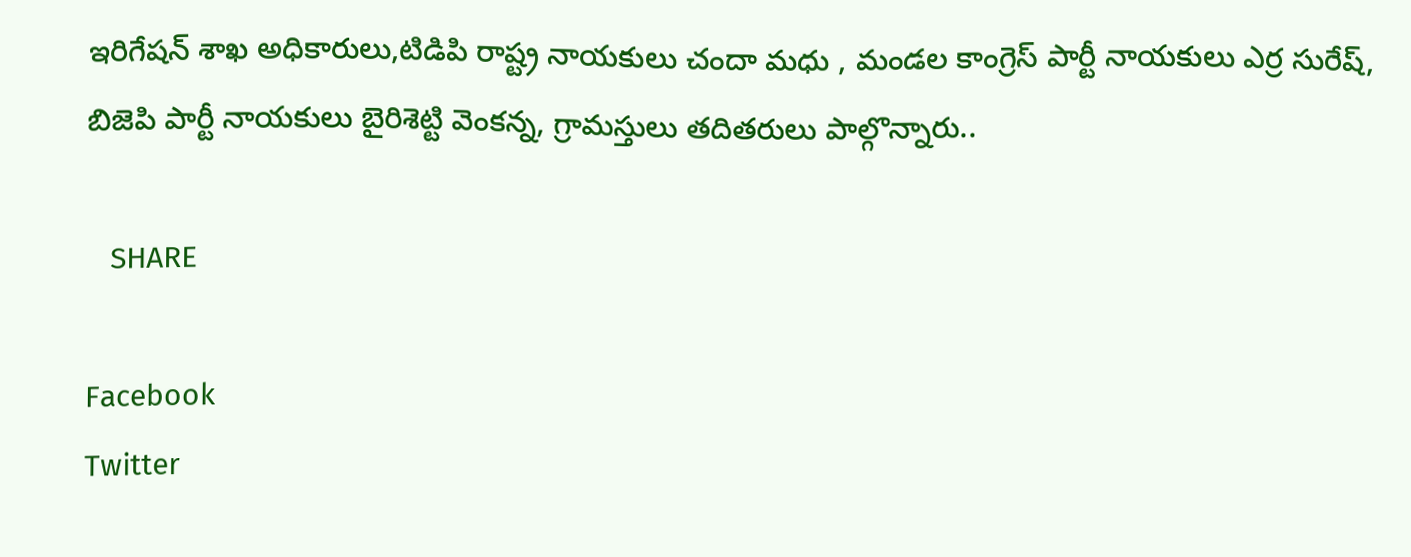ఇరిగేషన్ శాఖ అధికారులు,టిడిపి రాష్ట్ర నాయకులు చందా మధు , మండల కాంగ్రెస్ పార్టీ నాయకులు ఎర్ర సురేష్, బిజెపి పార్టీ నాయకులు బైరిశెట్టి వెంకన్న, గ్రామస్తులు తదితరులు పాల్గొన్నారు..

   SHARE

Facebook
Twitter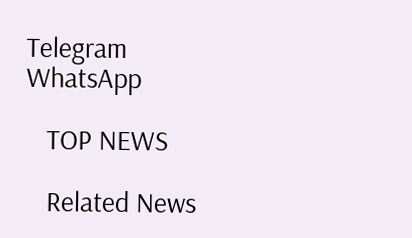Telegram
WhatsApp

   TOP NEWS

   Related News